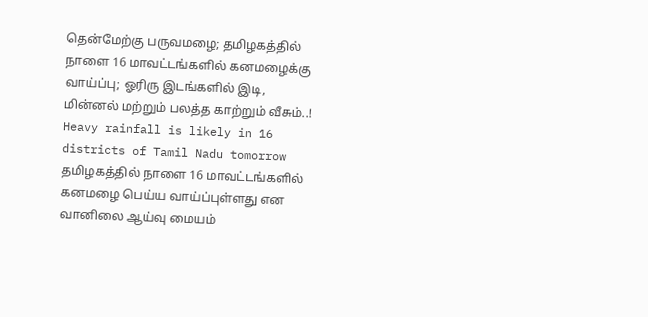தென்மேற்கு பருவமழை; தமிழகத்தில் நாளை 16 மாவட்டங்களில் கனமழைக்கு வாய்ப்பு; ஓரிரு இடங்களில் இடி, மின்னல் மற்றும் பலத்த காற்றும் வீசும்..!
Heavy rainfall is likely in 16 districts of Tamil Nadu tomorrow
தமிழகத்தில் நாளை 16 மாவட்டங்களில் கனமழை பெய்ய வாய்ப்புள்ளது என வானிலை ஆய்வு மையம்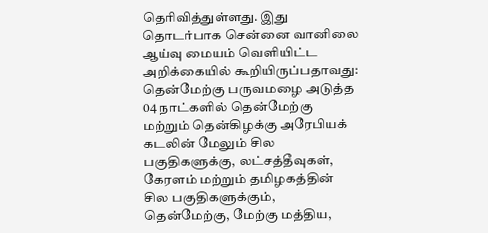தெரிவித்துள்ளது. இது தொடர்பாக சென்னை வானிலை ஆய்வு மையம் வெளியிட்ட அறிக்கையில் கூறியிருப்பதாவது:
தென்மேற்கு பருவமழை அடுத்த 04 நாட்களில் தென்மேற்கு மற்றும் தென்கிழக்கு அரேபியக் கடலின் மேலும் சில பகுதிகளுக்கு, லட்சத்தீவுகள், கேரளம் மற்றும் தமிழகத்தின் சில பகுதிகளுக்கும், தென்மேற்கு, மேற்கு மத்திய,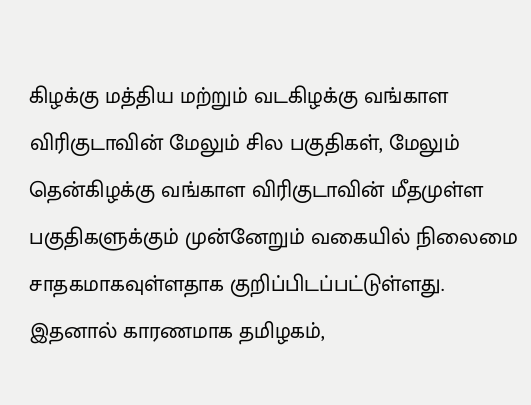கிழக்கு மத்திய மற்றும் வடகிழக்கு வங்காள விரிகுடாவின் மேலும் சில பகுதிகள், மேலும் தென்கிழக்கு வங்காள விரிகுடாவின் மீதமுள்ள பகுதிகளுக்கும் முன்னேறும் வகையில் நிலைமை சாதகமாகவுள்ளதாக குறிப்பிடப்பட்டுள்ளது.
இதனால் காரணமாக தமிழகம்,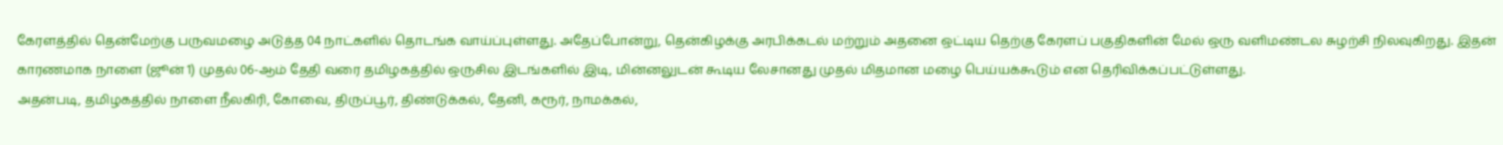கேரளத்தில் தென்மேற்கு பருவமழை அடுத்த 04 நாட்களில் தொடங்க வாய்ப்புள்ளது. அதேப்போன்று, தென்கிழக்கு அரபிக்கடல் மற்றும் அதனை ஒட்டிய தெற்கு கேரளப் பகுதிகளின் மேல் ஒரு வளிமண்டல சுழற்சி நிலவுகிறது. இதன் காரணமாக நாளை (ஜூன் 1) முதல் 06-ஆம் தேதி வரை தமிழகத்தில் ஒருசில இடங்களில் இடி, மின்னலுடன் கூடிய லேசானது முதல் மிதமான மழை பெய்யக்கூடும் என தெரிவிக்கப்பட்டுள்ளது.
அதன்படி, தமிழகத்தில் நாளை நீலகிரி, கோவை, திருப்பூர், திண்டுக்கல், தேனி, கரூர், நாமக்கல்,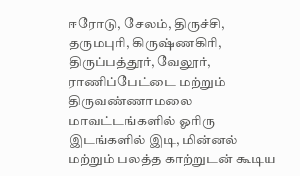ஈரோடு, சேலம், திருச்சி, தருமபுரி, கிருஷ்ணகிரி, திருப்பத்தூர், வேலூர், ராணிப்பேட்டை மற்றும் திருவண்ணாமலை மாவட்டங்களில் ஓரிரு இடங்களில் இடி, மின்னல் மற்றும் பலத்த காற்றுடன் கூடிய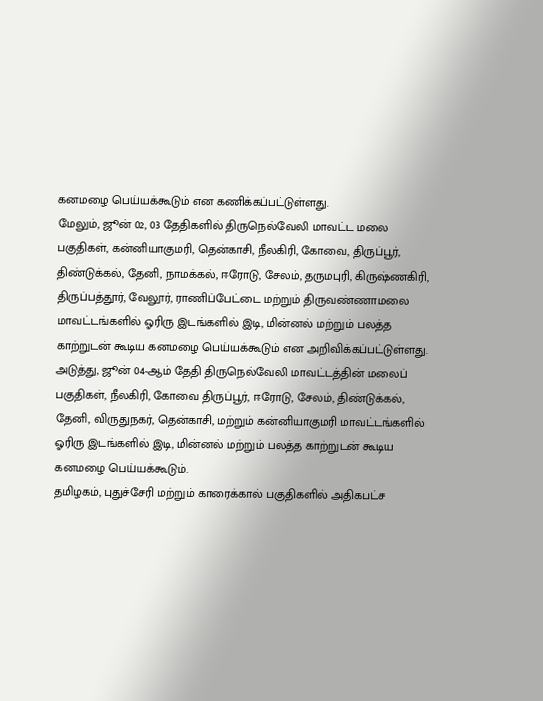கனமழை பெய்யக்கூடும் என கணிக்கப்பட்டுள்ளது.
மேலும், ஜூன் 02, 03 தேதிகளில் திருநெல்வேலி மாவட்ட மலை பகுதிகள், கன்னியாகுமரி, தென்காசி, நீலகிரி, கோவை, திருப்பூர், திண்டுக்கல், தேனி, நாமக்கல், ஈரோடு, சேலம், தருமபுரி, கிருஷ்ணகிரி, திருப்பத்தூர், வேலூர், ராணிப்பேட்டை மற்றும் திருவண்ணாமலை மாவட்டங்களில் ஓரிரு இடங்களில் இடி, மின்னல் மற்றும் பலத்த காற்றுடன் கூடிய கனமழை பெய்யக்கூடும் என அறிவிக்கப்பட்டுள்ளது.
அடுத்து, ஜூன் 04-ஆம் தேதி திருநெல்வேலி மாவட்டத்தின் மலைப் பகுதிகள், நீலகிரி, கோவை திருப்பூர், ஈரோடு, சேலம், திண்டுக்கல், தேனி, விருதுநகர், தென்காசி, மற்றும் கன்னியாகுமரி மாவட்டங்களில் ஓரிரு இடங்களில் இடி, மின்னல் மற்றும் பலத்த காற்றுடன் கூடிய கனமழை பெய்யக்கூடும்.
தமிழகம், புதுச்சேரி மற்றும் காரைக்கால் பகுதிகளில் அதிகபட்ச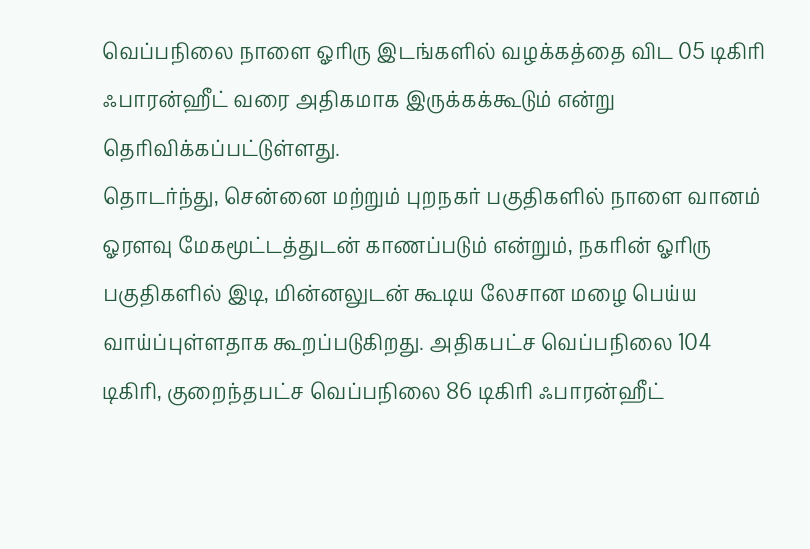வெப்பநிலை நாளை ஓரிரு இடங்களில் வழக்கத்தை விட 05 டிகிரி ஃபாரன்ஹீட் வரை அதிகமாக இருக்கக்கூடும் என்று தெரிவிக்கப்பட்டுள்ளது.
தொடர்ந்து, சென்னை மற்றும் புறநகர் பகுதிகளில் நாளை வானம் ஓரளவு மேகமூட்டத்துடன் காணப்படும் என்றும், நகரின் ஓரிரு பகுதிகளில் இடி, மின்னலுடன் கூடிய லேசான மழை பெய்ய வாய்ப்புள்ளதாக கூறப்படுகிறது. அதிகபட்ச வெப்பநிலை 104 டிகிரி, குறைந்தபட்ச வெப்பநிலை 86 டிகிரி ஃபாரன்ஹீட்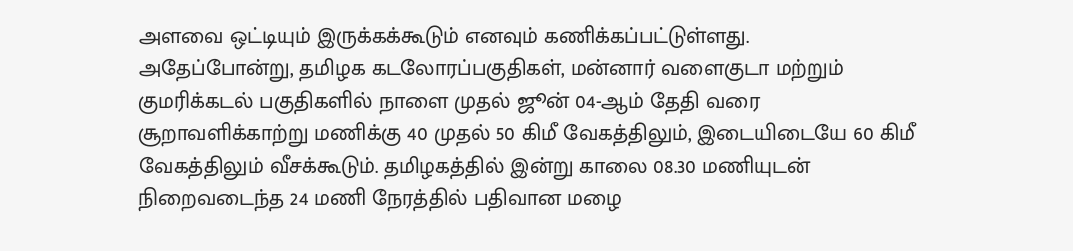அளவை ஒட்டியும் இருக்கக்கூடும் எனவும் கணிக்கப்பட்டுள்ளது.
அதேப்போன்று, தமிழக கடலோரப்பகுதிகள், மன்னார் வளைகுடா மற்றும் குமரிக்கடல் பகுதிகளில் நாளை முதல் ஜூன் 04-ஆம் தேதி வரை சூறாவளிக்காற்று மணிக்கு 40 முதல் 50 கிமீ வேகத்திலும், இடையிடையே 60 கிமீ வேகத்திலும் வீசக்கூடும். தமிழகத்தில் இன்று காலை 08.30 மணியுடன் நிறைவடைந்த 24 மணி நேரத்தில் பதிவான மழை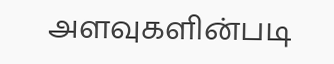அளவுகளின்படி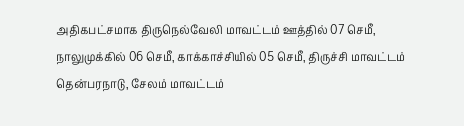அதிகபட்சமாக திருநெல்வேலி மாவட்டம் ஊத்தில் 07 செமீ, நாலுமுக்கில் 06 செமீ, காக்காச்சியில் 05 செமீ, திருச்சி மாவட்டம் தென்பரநாடு, சேலம் மாவட்டம்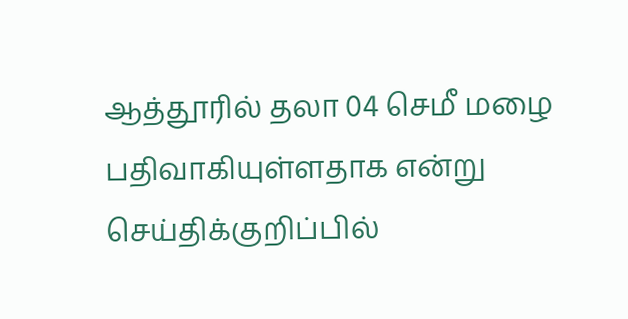ஆத்தூரில் தலா 04 செமீ மழை பதிவாகியுள்ளதாக என்று செய்திக்குறிப்பில்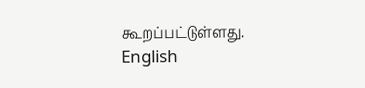கூறப்பட்டுள்ளது.
English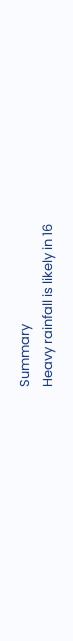Summary
Heavy rainfall is likely in 16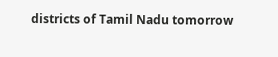districts of Tamil Nadu tomorrow